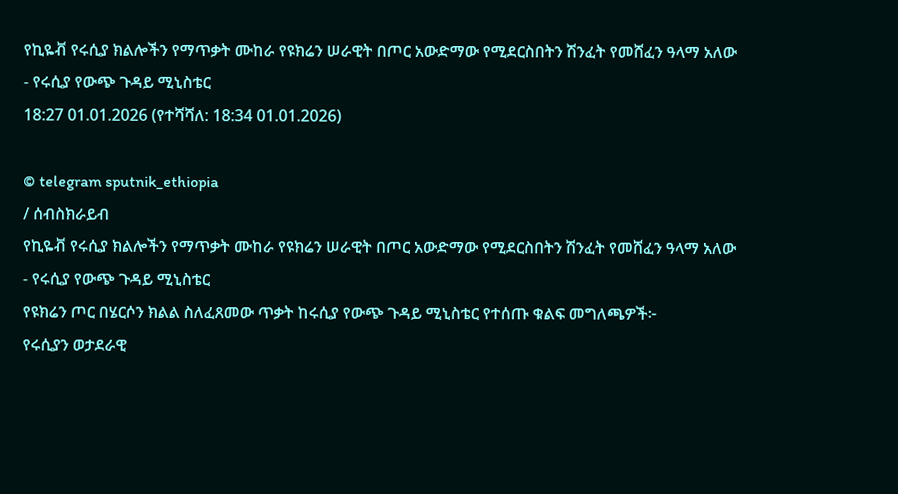የኪዬቭ የሩሲያ ክልሎችን የማጥቃት ሙከራ የዩክሬን ሠራዊት በጦር አውድማው የሚደርስበትን ሽንፈት የመሸፈን ዓላማ አለው - የሩሲያ የውጭ ጉዳይ ሚኒስቴር
18:27 01.01.2026 (የተሻሻለ: 18:34 01.01.2026)

© telegram sputnik_ethiopia
/ ሰብስክራይብ
የኪዬቭ የሩሲያ ክልሎችን የማጥቃት ሙከራ የዩክሬን ሠራዊት በጦር አውድማው የሚደርስበትን ሽንፈት የመሸፈን ዓላማ አለው - የሩሲያ የውጭ ጉዳይ ሚኒስቴር
የዩክሬን ጦር በሄርሶን ክልል ስለፈጸመው ጥቃት ከሩሲያ የውጭ ጉዳይ ሚኒስቴር የተሰጡ ቁልፍ መግለጫዎች፦
የሩሲያን ወታደራዊ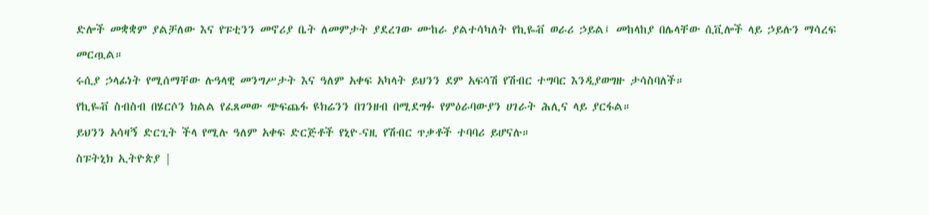ድሎች መቋቋም ያልቻለው እና የፑቲንን መኖሪያ ቤት ለመምታት ያደረገው ሙከራ ያልተሳካለት የኪዬቭ ወራሪ ኃይል፤ መከላከያ በሌላቸው ሲቪሎች ላይ ኃይሉን ማሳረፍ መርጧል።
ሩሲያ ኃላፊነት የሚሰማቸው ሉዓላዊ መንግሥታት እና ዓለም አቀፍ አካላት ይህንን ደም አፍሳሽ የሽብር ተግባር እንዲያወግዙ ታሳስባለች።
የኪዬቭ ስብስብ በሄርሶን ክልል የፈጸመው ጭፍጨፋ ዩክሬንን በገንዘብ በሚደግፉ የምዕራባውያን ሀገራት ሕሊና ላይ ያርፋል።
ይህንን አሳዛኝ ድርጊት ችላ የሚሉ ዓለም አቀፍ ድርጅቶች የኒዮ-ናዚ የሽብር ጥቃቶች ተባባሪ ይሆናሉ።
ስፑትኒክ ኢትዮጵያ |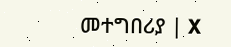መተግበሪያ | X